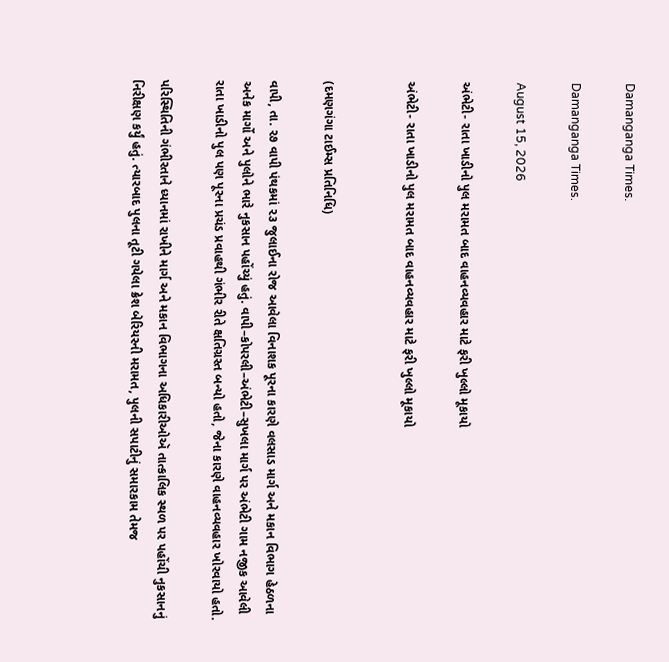Damanganga Times.

Damanganga Times.

August 15, 2026

અંભેટી- રાતા ખાડીનો પુલ મરામત બાદ વાહનવ્યવહાર માટે ફરી ખુલ્લો મૂકાયો

અંભેટી- રાતા ખાડીનો પુલ મરામત બાદ વાહનવ્યવહાર માટે ફરી ખુલ્લો મૂકાયો


(દમણગંગા ટાઈમ્સ પ્રતિનિધિ)

વાપી, તા. ૨૭ વાપી પંથકમાં ૨૩ જુલાઈના રોજ આવેલા વિનાશક પૂરના કારણે વલસાડ માર્ગ અને મકાન વિભાગ હેઠળના અનેક માર્ગો અને પુલોને ભારે નુકસાન પહોંચ્યું હતું. વાપી–કોપરલી–અંભેટી–સુખલા માર્ગ પર અંભેટી ગામ નજીક આવેલી રાતા ખાડીનો પુલ પણ પૂરના પ્રચંડ પ્રવાહથી ગંભીર રીતે ક્ષતિગ્રસ્ત બન્યો હતો, જેના કારણે વાહનવ્યવહાર ખોરવાયો હતો.

પરિસ્થિતિની ગંભીરતાને ધ્યાનમાં રાખીને માર્ગ અને મકાન વિભાગના અધિકારીઓઍ તાત્કાલિક સ્થળ પર પહોંચી નુકસાનનું નિરીક્ષણ કર્યું હતું. ત્યારબાદ પુલના તૂટી ગયેલા ક્રેશ બેરિયરની મરામત, પુલની સપાટીનું સમારકામ તેમજ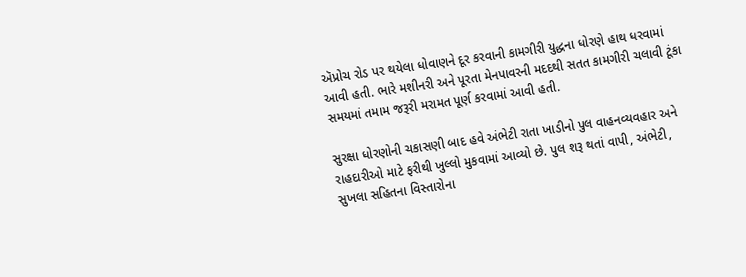ઍપ્રોચ રોડ પર થયેલા ધોવાણને દૂર કરવાની કામગીરી યુદ્ધના ધોરણે હાથ ધરવામાં આવી હતી. ભારે મશીનરી અને પૂરતા મેનપાવરની મદદથી સતત કામગીરી ચલાવી ટૂંકા સમયમાં તમામ જરૂરી મરામત પૂર્ણ કરવામાં આવી હતી.

સુરક્ષા ધોરણોની ચકાસણી બાદ હવે અંભેટી રાતા ખાડીનો પુલ વાહનવ્યવહાર અને રાહદારીઓ માટે ફરીથી ખુલ્લો મુકવામાં આવ્યો છે. પુલ શરૂ થતાં વાપી, અંભેટી, સુખલા સહિતના વિસ્તારોના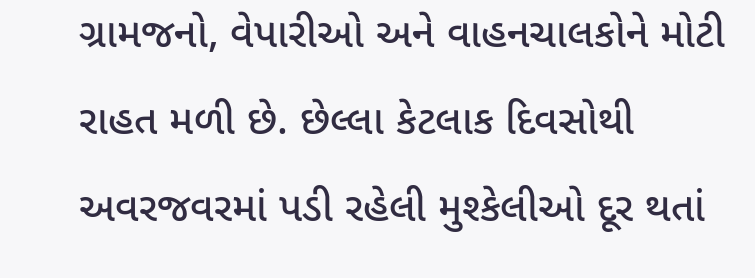ગ્રામજનો, વેપારીઓ અને વાહનચાલકોને મોટી રાહત મળી છે. છેલ્લા કેટલાક દિવસોથી અવરજવરમાં પડી રહેલી મુશ્કેલીઓ દૂર થતાં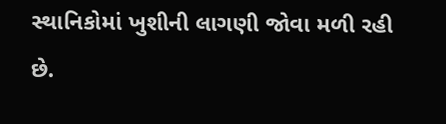સ્થાનિકોમાં ખુશીની લાગણી જોવા મળી રહી છે.